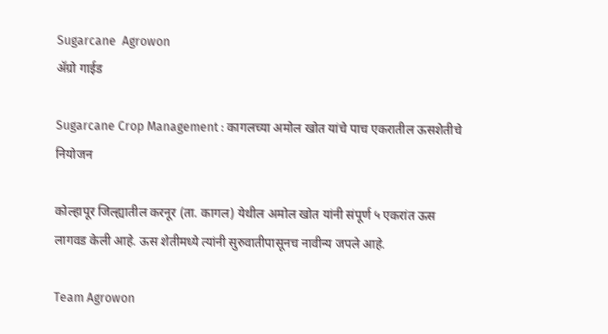Sugarcane  Agrowon
ॲग्रो गाईड

Sugarcane Crop Management : कागलच्या अमोल खोत यांचे पाच एकरातील ऊसशेतीचे नियोजन

कोल्हापूर जिल्ह्यातील करनूर (ता. कागल) येथील अमोल खोत यांनी संपूर्ण ५ एकरांत ऊस लागवड केली आहे. ऊस शेतीमध्ये त्यांनी सुरुवातीपासूनच नावीन्य जपले आहे.

Team Agrowon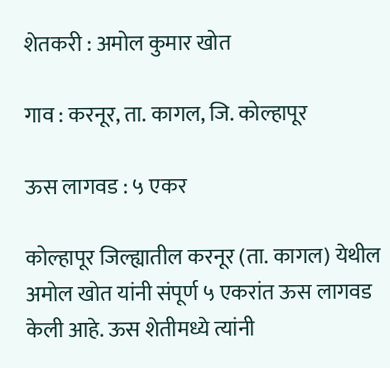शेतकरी : अमोल कुमार खोत

गाव : करनूर, ता. कागल, जि. कोल्हापूर

ऊस लागवड : ५ एकर

कोल्हापूर जिल्ह्यातील करनूर (ता. कागल) येथील अमोल खोत यांनी संपूर्ण ५ एकरांत ऊस लागवड केली आहे. ऊस शेतीमध्ये त्यांनी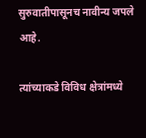सुरुवातीपासूनच नावीन्य जपले आहे.

त्यांच्याकडे विविध क्षेत्रांमध्ये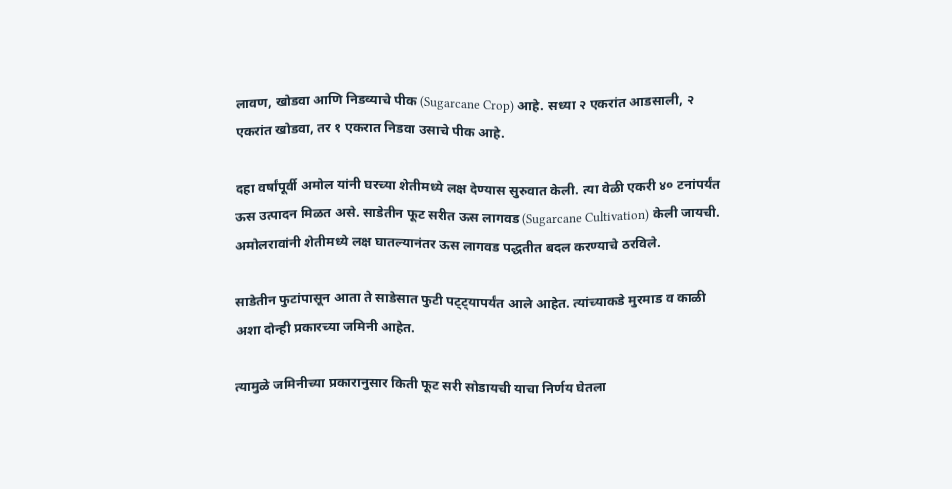लावण, खोडवा आणि निडव्याचे पीक (Sugarcane Crop) आहे. सध्या २ एकरांत आडसाली, २ एकरांत खोडवा, तर १ एकरात निडवा उसाचे पीक आहे.

दहा वर्षांपूर्वी अमोल यांनी घरच्या शेतीमध्ये लक्ष देण्यास सुरुवात केली. त्या वेळी एकरी ४० टनांपर्यंत ऊस उत्पादन मिळत असे. साडेतीन फूट सरीत ऊस लागवड (Sugarcane Cultivation) केली जायची. अमोलरावांनी शेतीमध्ये लक्ष घातल्यानंतर ऊस लागवड पद्धतीत बदल करण्याचे ठरविले.

साडेतीन फुटांपासून आता ते साडेसात फुटी पट्ट्यापर्यंत आले आहेत. त्यांच्याकडे मुरमाड व काळी अशा दोन्ही प्रकारच्या जमिनी आहेत.

त्यामुळे जमिनीच्या प्रकारानुसार किती फूट सरी सोडायची याचा निर्णय घेतला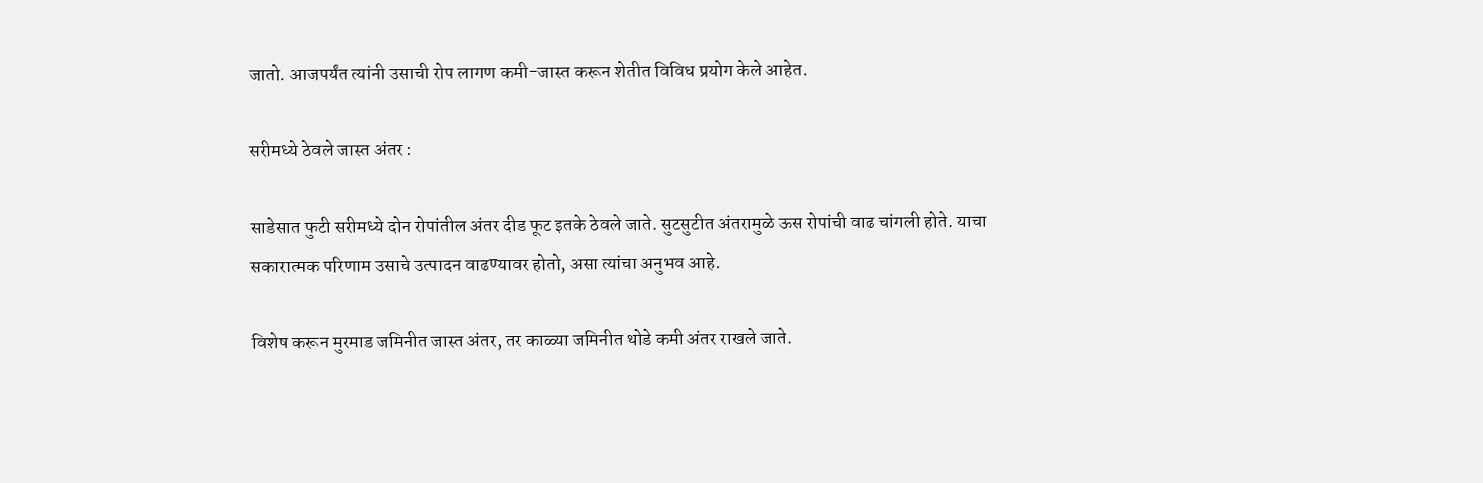जातो. आजपर्यंत त्यांनी उसाची रोप लागण कमी-जास्त करून शेतीत विविध प्रयोग केले आहेत.

सरीमध्ये ठेवले जास्त अंतर :

साडेसात फुटी सरीमध्ये दोन रोपांतील अंतर दीड फूट इतके ठेवले जाते. सुटसुटीत अंतरामुळे ऊस रोपांची वाढ चांगली होते. याचा सकारात्मक परिणाम उसाचे उत्पादन वाढण्यावर होतो, असा त्यांचा अनुभव आहे.

विशेष करून मुरमाड जमिनीत जास्त अंतर, तर काळ्या जमिनीत थोडे कमी अंतर राखले जाते.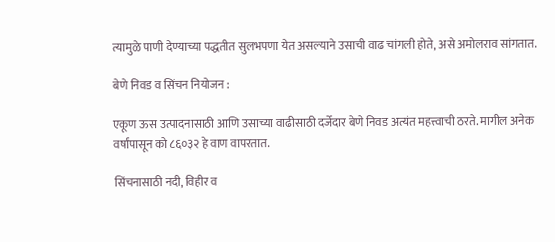त्यामुळे पाणी देण्याच्या पद्धतीत सुलभपणा येत असल्याने उसाची वाढ चांगली होते, असे अमोलराव सांगतात.

बेणे निवड व सिंचन नियोजन :

एकूण ऊस उत्पादनासाठी आणि उसाच्या वाढीसाठी दर्जेदार बेणे निवड अत्यंत महत्त्वाची ठरते. मागील अनेक वर्षांपासून को ८६०३२ हे वाण वापरतात.

सिंचनासाठी नदी, विहीर व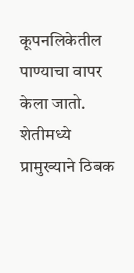कूपनलिकेतील पाण्याचा वापर केला जातो. शेतीमध्ये प्रामुख्याने ठिबक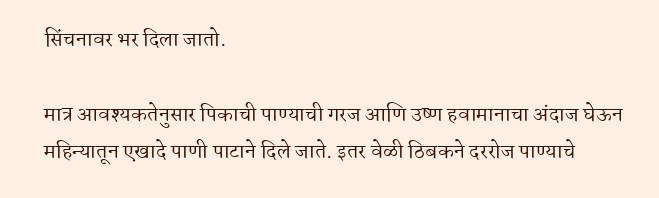सिंचनावर भर दिला जातो.

मात्र आवश्यकतेनुसार पिकाची पाण्याची गरज आणि उष्ण हवामानाचा अंदाज घेऊन महिन्यातून एखादे पाणी पाटाने दिले जाते. इतर वेळी ठिबकने दररोज पाण्याचे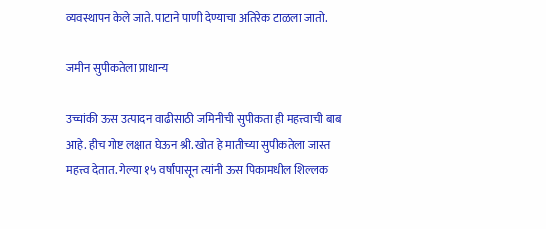व्यवस्थापन केले जाते. पाटाने पाणी देण्याचा अतिरेक टाळला जातो.

जमीन सुपीकतेला प्राधान्य

उच्चांकी ऊस उत्पादन वाढीसाठी जमिनीची सुपीकता ही महत्त्वाची बाब आहे. हीच गोष्ट लक्षात घेऊन श्री. खोत हे मातीच्या सुपीकतेला जास्त महत्त्व देतात. गेल्या १५ वर्षांपासून त्यांनी ऊस पिकामधील शिल्लक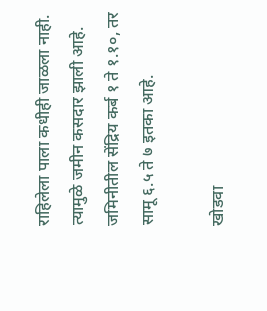राहिलेला पाला कधीही जाळला नाही. त्यामुळे जमीन कसदार झाली आहे. जमिनीतील सेंद्रिय कर्ब १ ते १.१०, तर सामू ६.५ ते ७ इतका आहे.

खोडवा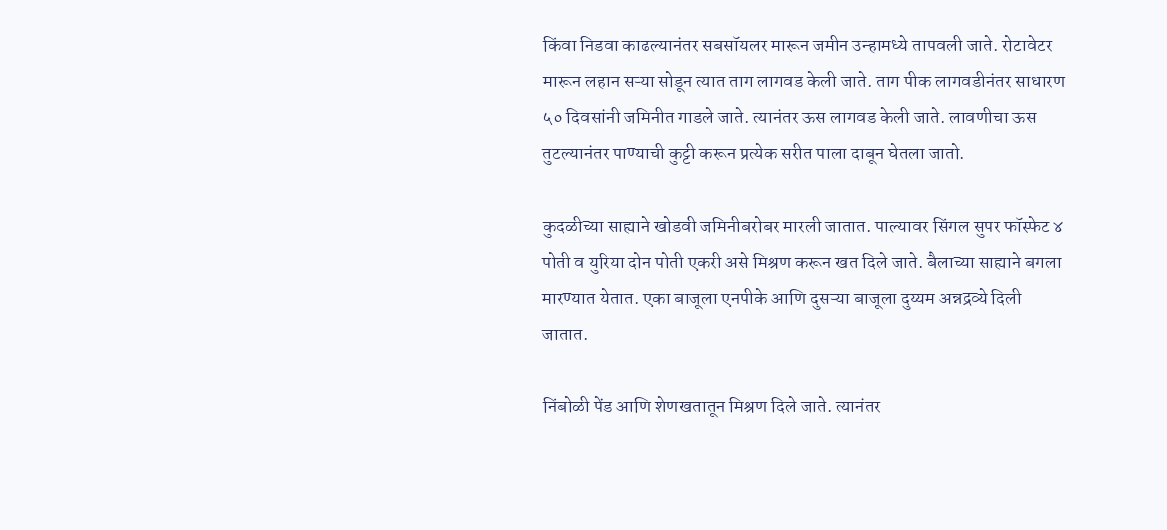किंवा निडवा काढल्यानंतर सबसॉयलर मारून जमीन उन्हामध्ये तापवली जाते. रोटावेटर मारून लहान सऱ्या सोडून त्यात ताग लागवड केली जाते. ताग पीक लागवडीनंतर साधारण ५० दिवसांनी जमिनीत गाडले जाते. त्यानंतर ऊस लागवड केली जाते. लावणीचा ऊस तुटल्यानंतर पाण्याची कुट्टी करून प्रत्येक सरीत पाला दाबून घेतला जातो.

कुदळीच्या साह्याने खोडवी जमिनीबरोबर मारली जातात. पाल्यावर सिंगल सुपर फॉस्फेट ४ पोती व युरिया दोन पोती एकरी असे मिश्रण करून खत दिले जाते. बैलाच्या साह्याने बगला मारण्यात येतात. एका बाजूला एनपीके आणि दुसऱ्या बाजूला दुय्यम अन्नद्रव्ये दिली जातात.

निंबोळी पेंड आणि शेणखतातून मिश्रण दिले जाते. त्यानंतर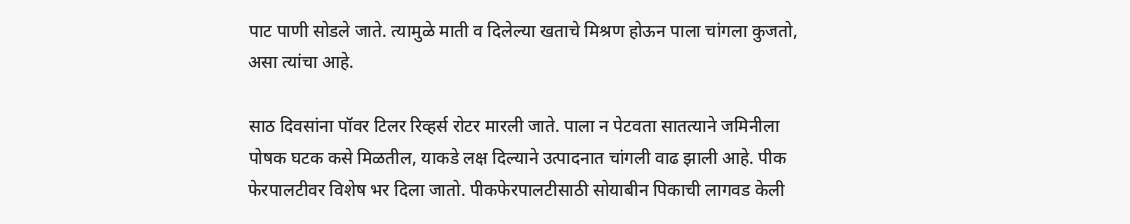पाट पाणी सोडले जाते. त्यामुळे माती व दिलेल्या खताचे मिश्रण होऊन पाला चांगला कुजतो, असा त्यांचा आहे.

साठ दिवसांना पॉवर टिलर रिव्हर्स रोटर मारली जाते. पाला न पेटवता सातत्याने जमिनीला पोषक घटक कसे मिळतील, याकडे लक्ष दिल्याने उत्पादनात चांगली वाढ झाली आहे. पीक फेरपालटीवर विशेष भर दिला जातो. पीकफेरपालटीसाठी सोयाबीन पिकाची लागवड केली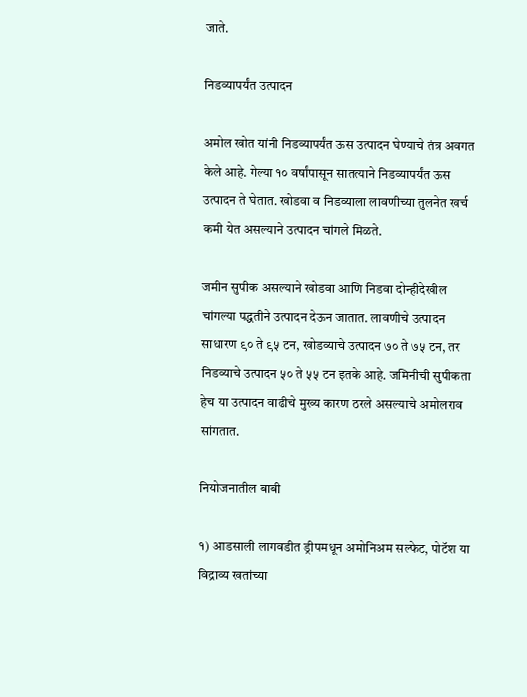जाते.

निडव्यापर्यंत उत्पादन

अमोल खोत यांनी निडव्यापर्यंत ऊस उत्पादन घेण्याचे तंत्र अवगत केले आहे. गेल्या १० वर्षांपासून सातत्याने निडव्यापर्यंत ऊस उत्पादन ते घेतात. खोडवा व निडव्याला लावणीच्या तुलनेत खर्च कमी येत असल्याने उत्पादन चांगले मिळते.

जमीन सुपीक असल्याने खोडवा आणि निडवा दोन्हीदेखील चांगल्या पद्धतीने उत्पादन देऊन जातात. लावणीचे उत्पादन साधारण ९० ते ९५ टन, खोडव्याचे उत्पादन ७० ते ७५ टन, तर निडव्याचे उत्पादन ५० ते ५५ टन इतके आहे. जमिनीची सुपीकता हेच या उत्पादन वाढीचे मुख्य कारण ठरले असल्याचे अमोलराव सांगतात.

नियोजनातील बाबी

१) आडसाली लागवडीत ड्रीपमधून अमोनिअम सल्फेट, पोटॅश या विद्राव्य खतांच्या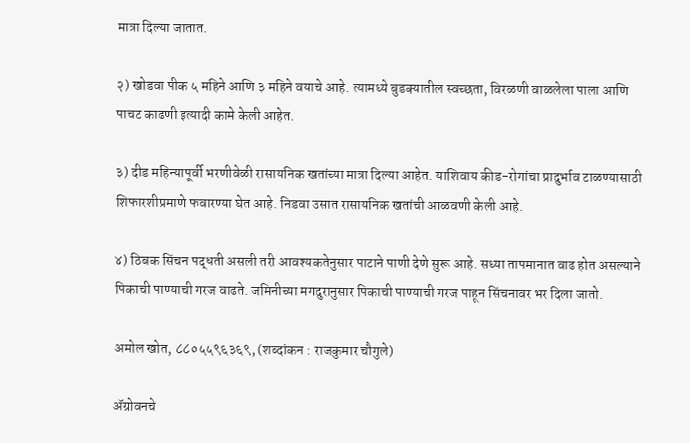मात्रा दिल्या जातात.

२) खोडवा पीक ५ महिने आणि ३ महिने वयाचे आहे. त्यामध्ये बुडक्यातील स्वच्छता, विरळणी वाळलेला पाला आणि पाचट काढणी इत्यादी कामे केली आहेत.

३) दीड महिन्यापूर्वी भरणीवेळी रासायनिक खतांच्या मात्रा दिल्या आहेत. याशिवाय कीड-रोगांचा प्रादुर्भाव टाळण्यासाठी शिफारशीप्रमाणे फवारण्या घेत आहे. निडवा उसात रासायनिक खतांची आळवणी केली आहे.

४) ठिबक सिंचन पद्धती असली तरी आवश्यकतेनुसार पाटाने पाणी देणे सुरू आहे. सध्या तापमानात वाढ होत असल्याने पिकाची पाण्याची गरज वाढते. जमिनीच्या मगदुरानुसार पिकाची पाण्याची गरज पाहून सिंचनावर भर दिला जातो.

अमोल खोत, ८८०५५९६३६९, (शब्‍दांकन : राजकुमार चौगुले)

ॲग्रोवनचे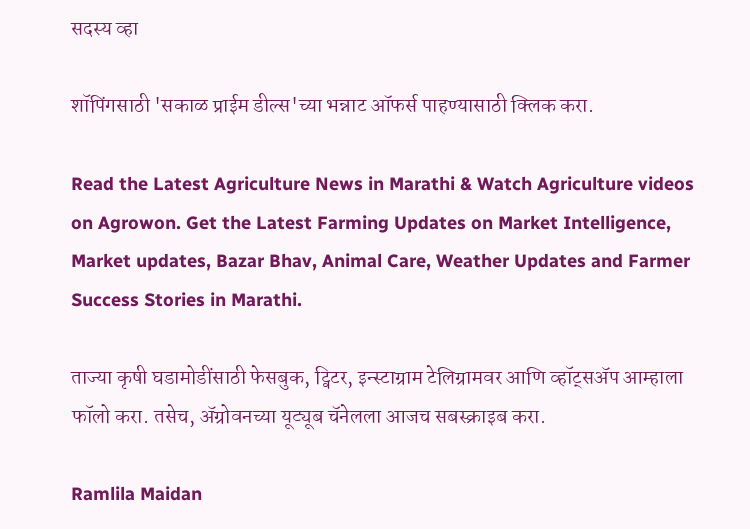सदस्य व्हा

शॉपिंगसाठी 'सकाळ प्राईम डील्स'च्या भन्नाट ऑफर्स पाहण्यासाठी क्लिक करा.

Read the Latest Agriculture News in Marathi & Watch Agriculture videos on Agrowon. Get the Latest Farming Updates on Market Intelligence, Market updates, Bazar Bhav, Animal Care, Weather Updates and Farmer Success Stories in Marathi.

ताज्या कृषी घडामोडींसाठी फेसबुक, ट्विटर, इन्स्टाग्राम टेलिग्रामवर आणि व्हॉट्सॲप आम्हाला फॉलो करा. तसेच, ॲग्रोवनच्या यूट्यूब चॅनेलला आजच सबस्क्राइब करा.

Ramlila Maidan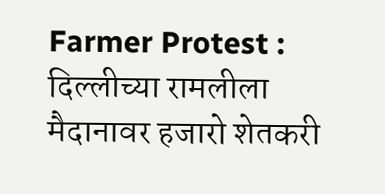Farmer Protest : दिल्लीच्या रामलीला मैदानावर हजारो शेतकरी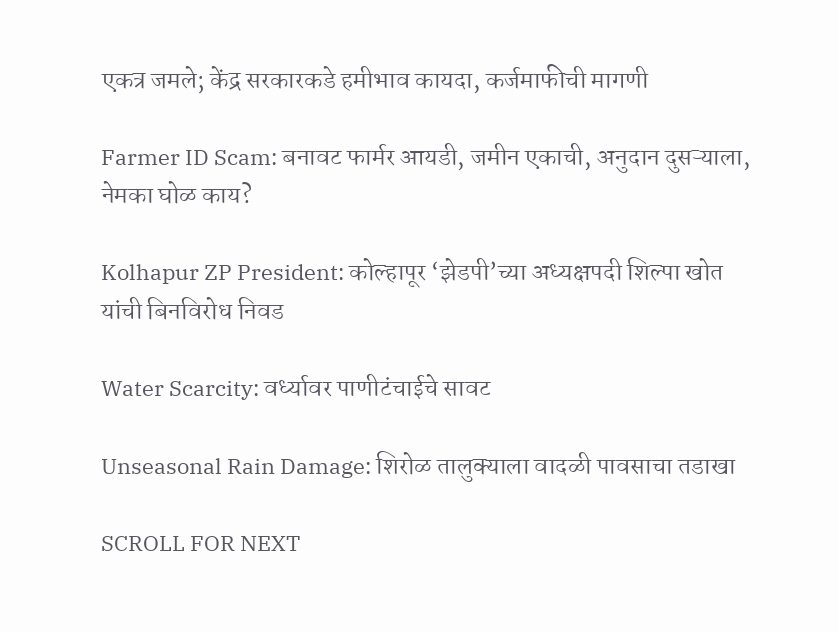एकत्र जमले; केंद्र सरकारकडे हमीभाव कायदा, कर्जमाफीची मागणी

Farmer ID Scam: बनावट फार्मर आयडी, जमीन एकाची, अनुदान दुसऱ्याला, नेमका घोळ काय?

Kolhapur ZP President: कोल्हापूर ‘झेडपी’च्या अध्यक्षपदी शिल्पा खोत यांची बिनविरोध निवड

Water Scarcity: वर्ध्यावर पाणीटंचाईचे सावट

Unseasonal Rain Damage: शिरोळ तालुक्याला वादळी पावसाचा तडाखा

SCROLL FOR NEXT